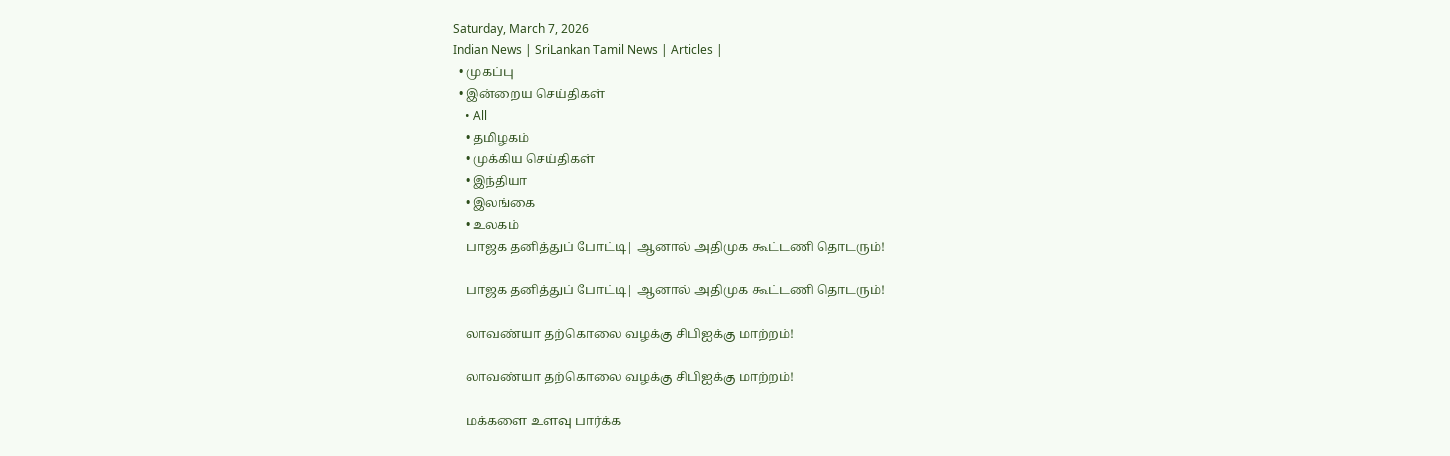Saturday, March 7, 2026
Indian News | SriLankan Tamil News | Articles |
  • முகப்பு
  • இன்றைய செய்திகள்
    • All
    • தமிழகம்
    • முக்கிய செய்திகள்
    • இந்தியா
    • இலங்கை
    • உலகம்
    பாஜக தனித்துப் போட்டி| ஆனால் அதிமுக கூட்டணி தொடரும்!

    பாஜக தனித்துப் போட்டி| ஆனால் அதிமுக கூட்டணி தொடரும்!

    லாவண்யா தற்கொலை வழக்கு சிபிஐக்கு மாற்றம்!

    லாவண்யா தற்கொலை வழக்கு சிபிஐக்கு மாற்றம்!

    மக்களை உளவு பார்க்க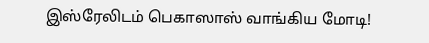இஸ்ரேலிடம் பெகாஸாஸ் வாங்கிய மோடி!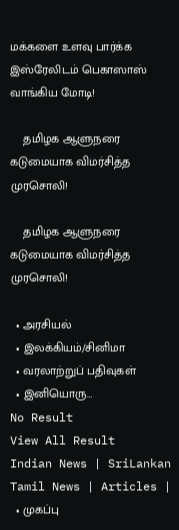மக்களை உளவு பார்க்க இஸ்ரேலிடம் பெகாஸாஸ் வாங்கிய மோடி!

    தமிழக ஆளுநரை கடுமையாக விமர்சித்த முரசொலி!

    தமிழக ஆளுநரை கடுமையாக விமர்சித்த முரசொலி!

  • அரசியல்
  • இலக்கியம்/சினிமா
  • வரலாற்றுப் பதிவுகள்
  • இனியொரு…
No Result
View All Result
Indian News | SriLankan Tamil News | Articles |
  • முகப்பு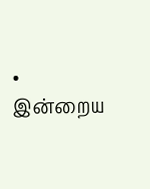• இன்றைய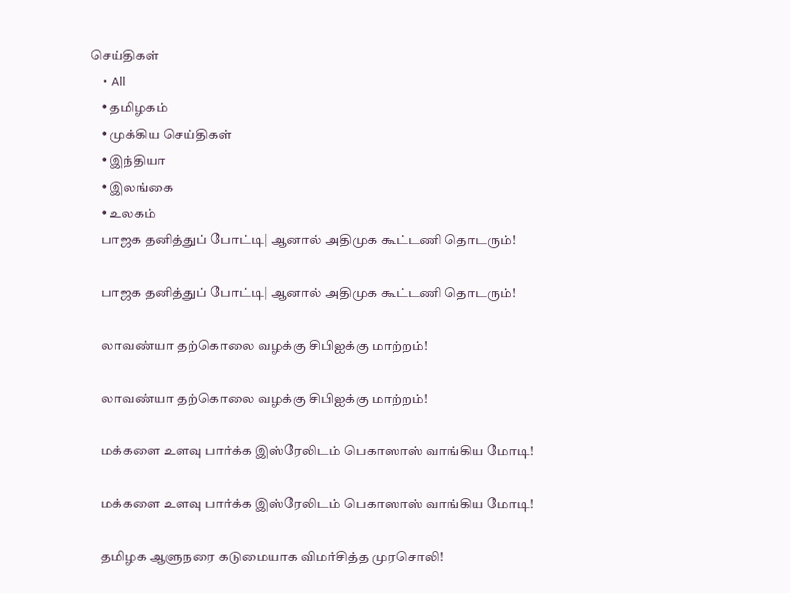செய்திகள்
    • All
    • தமிழகம்
    • முக்கிய செய்திகள்
    • இந்தியா
    • இலங்கை
    • உலகம்
    பாஜக தனித்துப் போட்டி| ஆனால் அதிமுக கூட்டணி தொடரும்!

    பாஜக தனித்துப் போட்டி| ஆனால் அதிமுக கூட்டணி தொடரும்!

    லாவண்யா தற்கொலை வழக்கு சிபிஐக்கு மாற்றம்!

    லாவண்யா தற்கொலை வழக்கு சிபிஐக்கு மாற்றம்!

    மக்களை உளவு பார்க்க இஸ்ரேலிடம் பெகாஸாஸ் வாங்கிய மோடி!

    மக்களை உளவு பார்க்க இஸ்ரேலிடம் பெகாஸாஸ் வாங்கிய மோடி!

    தமிழக ஆளுநரை கடுமையாக விமர்சித்த முரசொலி!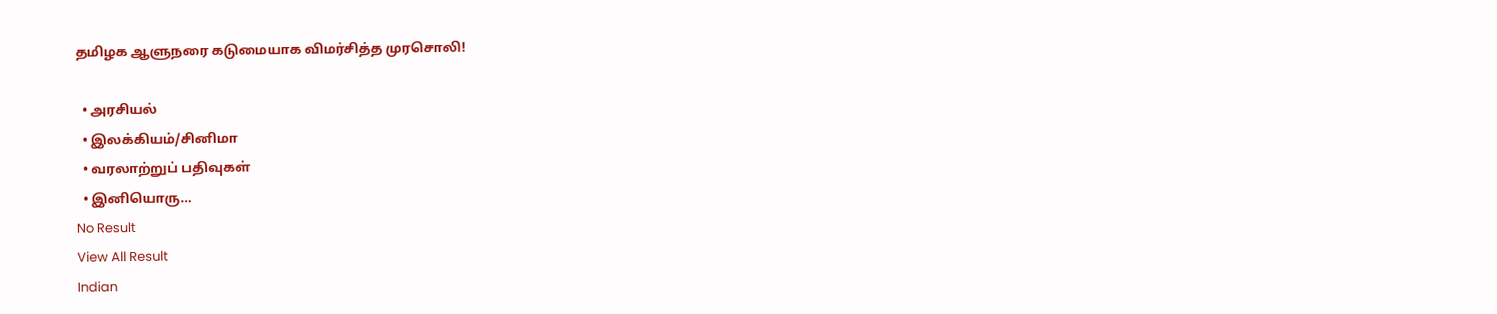தமிழக ஆளுநரை கடுமையாக விமர்சித்த முரசொலி!

  • அரசியல்
  • இலக்கியம்/சினிமா
  • வரலாற்றுப் பதிவுகள்
  • இனியொரு…
No Result
View All Result
Indian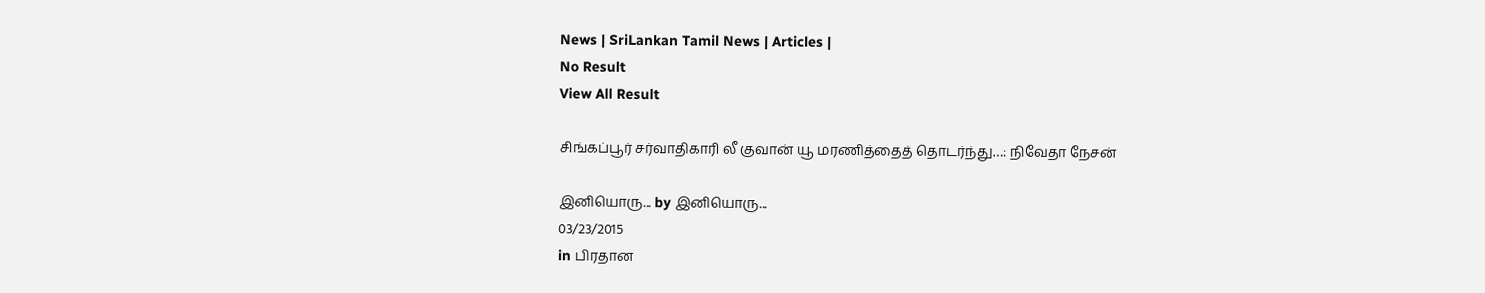News | SriLankan Tamil News | Articles |
No Result
View All Result

சிங்கப்பூர் சர்வாதிகாரி லீ குவான் யூ மரணித்தைத் தொடர்ந்து…: நிவேதா நேசன்

இனியொரு... by இனியொரு...
03/23/2015
in பிரதான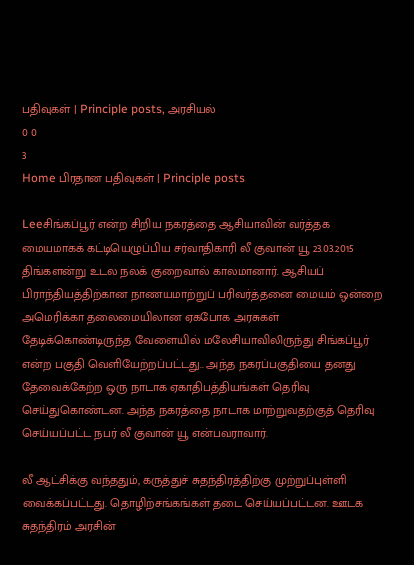பதிவுகள் | Principle posts, அரசியல்
0 0
3
Home பிரதான பதிவுகள் | Principle posts

Leeசிங்கப்பூர் என்ற சிறிய நகரத்தை ஆசியாவின் வர்த்தக மையமாகக் கட்டியெழுப்பிய சர்வாதிகாரி லீ குவான் யூ 23.03.2015 திங்களன்று உடல நலக் குறைவால் காலமானார். ஆசியப் பிராந்தியத்திற்கான நாணயமாற்றுப் பரிவர்த்தனை மையம் ஒன்றை அமெரிக்கா தலைமையிலான ஏகபோக அரசுகள் தேடிக்கொண்டிருந்த வேளையில் மலேசியாவிலிருந்து சிங்கப்பூர் என்ற பகுதி வெளியேற்றப்பட்டது.. அந்த நகரப்பகுதியை தனது தேவைக்கேற்ற ஒரு நாடாக ஏகாதிபத்தியங்கள் தெரிவு செய்துகொண்டன. அந்த நகரத்தை நாடாக மாற்றுவதற்குத் தெரிவு செய்யப்பட்ட நபர் லீ குவான் யூ என்பவராவார்.

லீ ஆட்சிக்கு வந்ததும், கருத்துச் சுதந்திரத்திற்கு முற்றுப்புள்ளி வைக்கப்பட்டது. தொழிற்சங்கங்கள் தடை செய்யப்பட்டன. ஊடக சுதந்திரம் அரசின்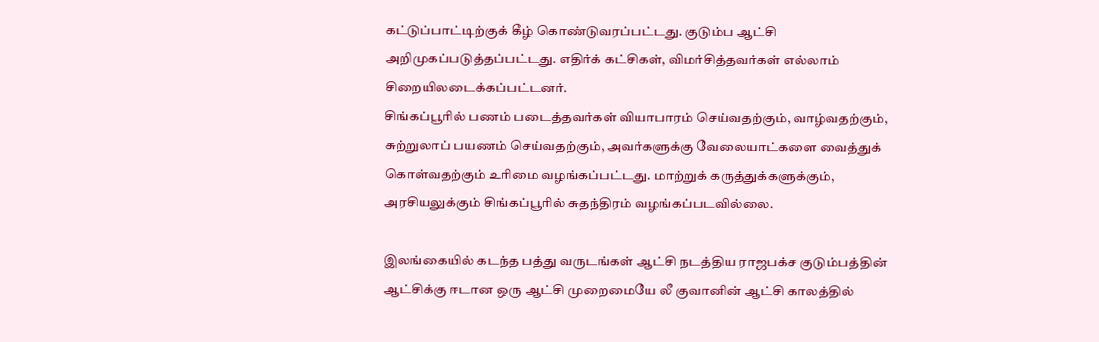கட்டுப்பாட்டிற்குக் கீழ் கொண்டுவரப்பட்டது. குடும்ப ஆட்சி அறிமுகப்படுத்தப்பட்டது. எதிர்க் கட்சிகள், விமர்சித்தவர்கள் எல்லாம் சிறையிலடைக்கப்பட்டனர்.
சிங்கப்பூரில் பணம் படைத்தவர்கள் வியாபாரம் செய்வதற்கும், வாழ்வதற்கும், சுற்றுலாப் பயணம் செய்வதற்கும், அவர்களுக்கு வேலையாட்களை வைத்துக் கொள்வதற்கும் உரிமை வழங்கப்பட்டது. மாற்றுக் கருத்துக்களுக்கும், அரசியலுக்கும் சிங்கப்பூரில் சுதந்திரம் வழங்கப்படவில்லை.

இலங்கையில் கடந்த பத்து வருடங்கள் ஆட்சி நடத்திய ராஜபக்ச குடும்பத்தின் ஆட்சிக்கு ஈடான ஒரு ஆட்சி முறைமையே லீ குவானின் ஆட்சி காலத்தில்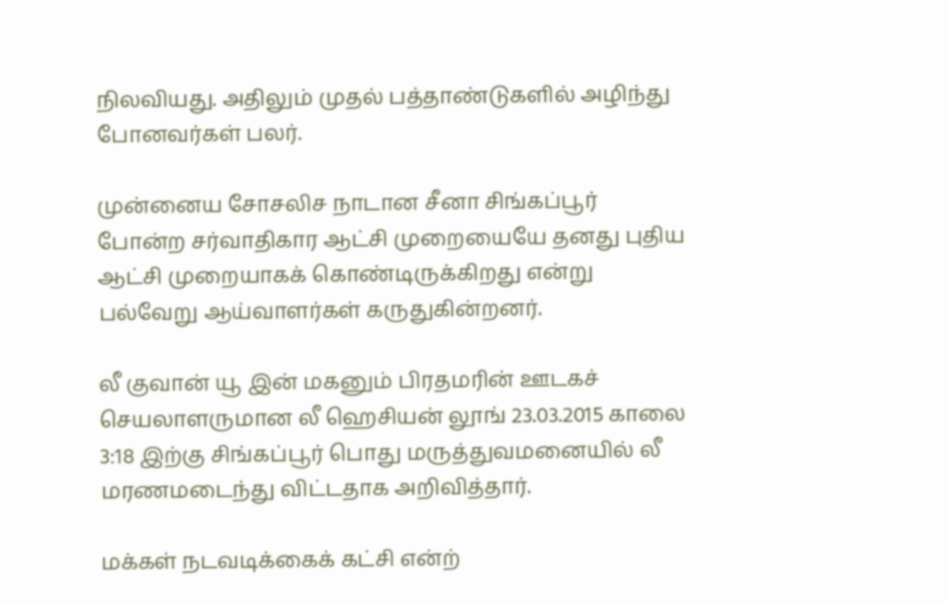நிலவியது. அதிலும் முதல் பத்தாண்டுகளில் அழிந்து போனவர்கள் பலர்.

முன்னைய சோசலிச நாடான சீனா சிங்கப்பூர் போன்ற சர்வாதிகார ஆட்சி முறையையே தனது புதிய ஆட்சி முறையாகக் கொண்டிருக்கிறது என்று பல்வேறு ஆய்வாளர்கள் கருதுகின்றனர்.

லீ குவான் யூ இன் மகனும் பிரதமரின் ஊடகச் செயலாளருமான லீ ஹெசியன் லூங் 23.03.2015 காலை 3:18 இற்கு சிங்கப்பூர் பொது மருத்துவமனையில் லீ மரணமடைந்து விட்டதாக அறிவித்தார்.

மக்கள் நடவடிக்கைக் கட்சி என்ற்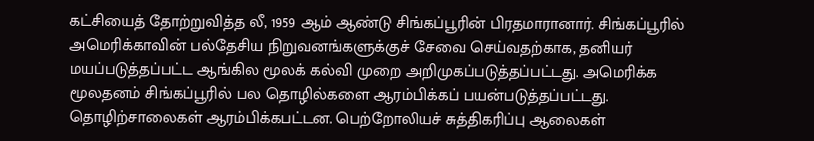கட்சியைத் தோற்றுவித்த லீ, 1959 ஆம் ஆண்டு சிங்கப்பூரின் பிரதமாரானார். சிங்கப்பூரில் அமெரிக்காவின் பல்தேசிய நிறுவனங்களுக்குச் சேவை செய்வதற்காக, தனியர் மயப்படுத்தப்பட்ட ஆங்கில மூலக் கல்வி முறை அறிமுகப்படுத்தப்பட்டது. அமெரிக்க மூலதனம் சிங்கப்பூரில் பல தொழில்களை ஆரம்பிக்கப் பயன்படுத்தப்பட்டது. தொழிற்சாலைகள் ஆரம்பிக்கபட்டன. பெற்றோலியச் சுத்திகரிப்பு ஆலைகள்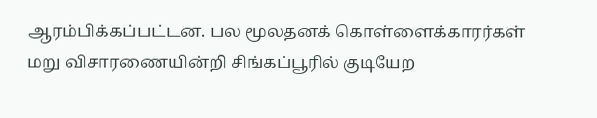ஆரம்பிக்கப்பட்டன. பல மூலதனக் கொள்ளைக்காரர்கள் மறு விசாரணையின்றி சிங்கப்பூரில் குடியேற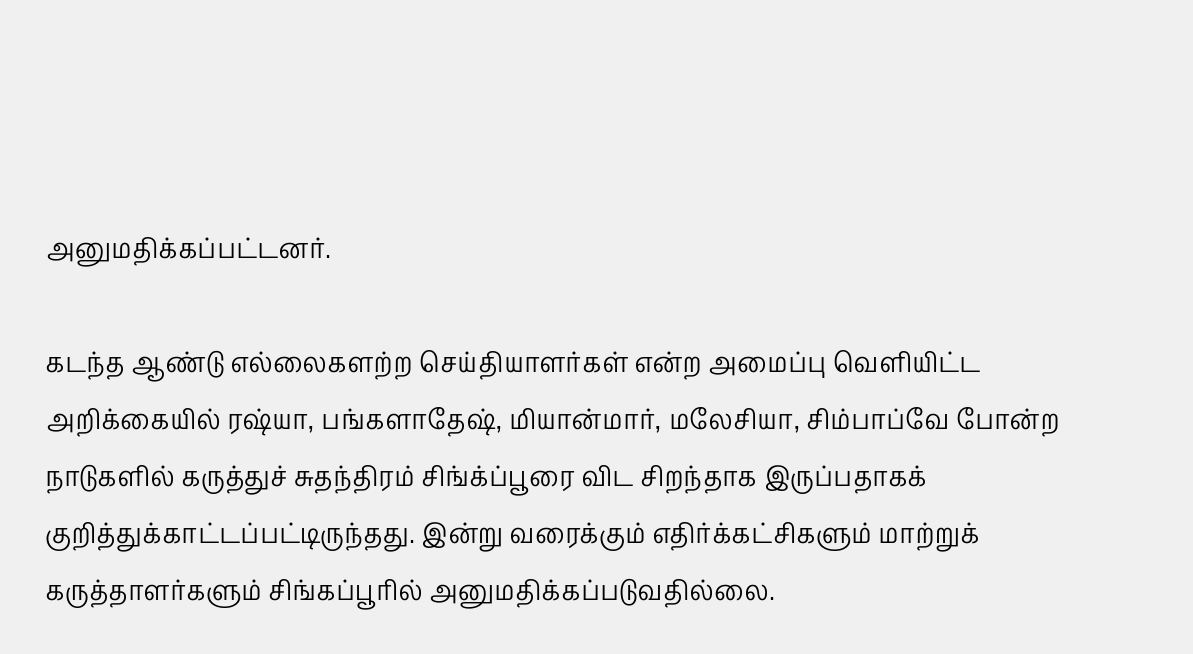அனுமதிக்கப்பட்டனர்.

கடந்த ஆண்டு எல்லைகளற்ற செய்தியாளர்கள் என்ற அமைப்பு வெளியிட்ட அறிக்கையில் ரஷ்யா, பங்களாதேஷ், மியான்மார், மலேசியா, சிம்பாப்வே போன்ற நாடுகளில் கருத்துச் சுதந்திரம் சிங்க்ப்பூரை விட சிறந்தாக இருப்பதாகக் குறித்துக்காட்டப்பட்டிருந்தது. இன்று வரைக்கும் எதிர்க்கட்சிகளும் மாற்றுக் கருத்தாளர்களும் சிங்கப்பூரில் அனுமதிக்கப்படுவதில்லை.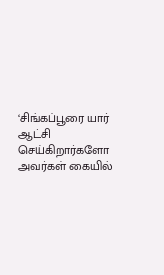‘சிங்கப்பூரை யார் ஆட்சி செய்கிறார்களோ அவர்கள் கையில்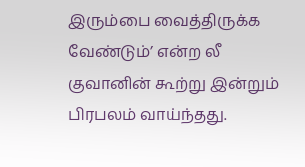இரும்பை வைத்திருக்க வேண்டும்’ என்ற லீ குவானின் கூற்று இன்றும் பிரபலம் வாய்ந்தது.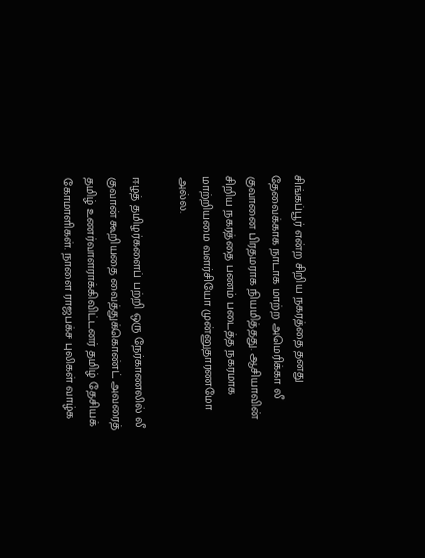சிங்கப்பூர் என்ற சிறிய நகரத்தை தனது தேவைக்காக நாடாக மாற்ற அமெரிக்கா லீ குவானை பிரதமராக நியமித்தது. ஆசியாவின் சிறிய நகரத்தை பணம் படைத்த நகரமாக மாற்றியமை வளர்சியோ முன்னுதாரணமோ அல்ல.

ஈழத் தமிழர்களைப் பற்றி ஒரு நேர்காணலில் லீ குவான் கூறியதை வைத்துக்கொண்ட் அவரைத் தமிழ் உணர்வாளராக்கிவிட்டனர் தமிழ் தேசியக் கோமாளிகள். நாளை ராஜபக்ச புலிகள் வாழ்க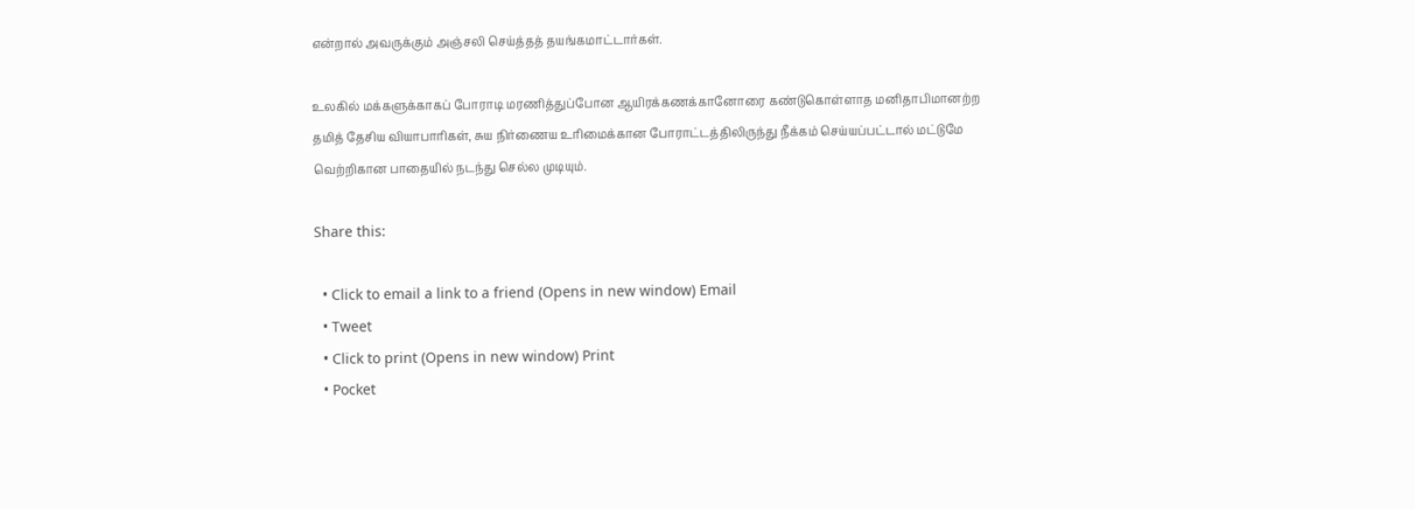என்றால் அவருக்கும் அஞ்சலி செய்த்தத் தயங்கமாட்டார்கள்.

உலகில் மக்களுக்காகப் போராடி மரணித்துப்போன ஆயிரக்கணக்கானோரை கண்டுகொள்ளாத மனிதாபிமானற்ற தமித் தேசிய வியாபாரிகள், சுய நிர்ணைய உரிமைக்கான போராட்டத்திலிருந்து நீக்கம் செய்யப்பட்டால் மட்டுமே வெற்றிகான பாதையில் நடந்து செல்ல முடியும்.

Share this:

  • Click to email a link to a friend (Opens in new window) Email
  • Tweet
  • Click to print (Opens in new window) Print
  • Pocket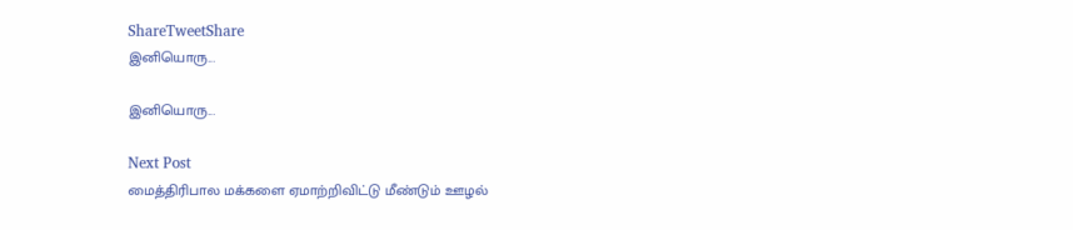ShareTweetShare
இனியொரு...

இனியொரு...

Next Post
மைத்திரிபால மக்களை ஏமாற்றிவிட்டு மீண்டும் ஊழல்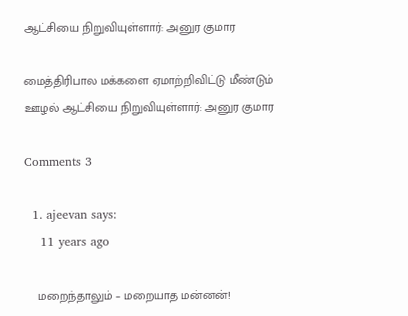ஆட்சியை நிறுவியுள்ளார்: அனுர குமார

மைத்திரிபால மக்களை ஏமாற்றிவிட்டு மீண்டும் ஊழல் ஆட்சியை நிறுவியுள்ளார்: அனுர குமார

Comments 3

  1. ajeevan says:
    11 years ago

    மறைந்தாலும் – மறையாத மன்னன்!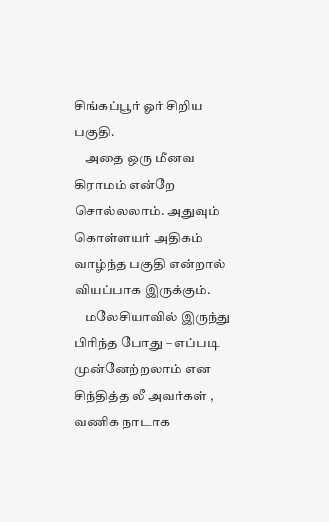சிங்கப்பூர் ஓர் சிறிய பகுதி.
    அதை ஒரு மீனவ கிராமம் என்றே சொல்லலாம். அதுவும் கொள்ளயர் அதிகம் வாழ்ந்த பகுதி என்றால் வியப்பாக இருக்கும்.
    மலேசியாவில் இருந்து பிரிந்த போது – எப்படி முன்னேற்றலாம் என சிந்தித்த லீ அவர்கள் , வணிக நாடாக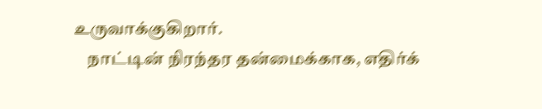உருவாக்குகிறார்.
    நாட்டின் நிரந்தர தன்மைக்காக, எதிர்க்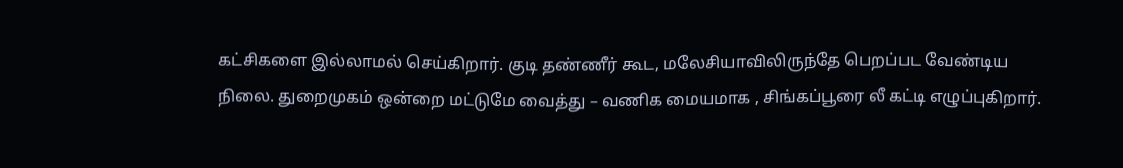கட்சிகளை இல்லாமல் செய்கிறார். குடி தண்ணீர் கூட, மலேசியாவிலிருந்தே பெறப்பட வேண்டிய நிலை. துறைமுகம் ஒன்றை மட்டுமே வைத்து – வணிக மையமாக , சிங்கப்பூரை லீ கட்டி எழுப்புகிறார்.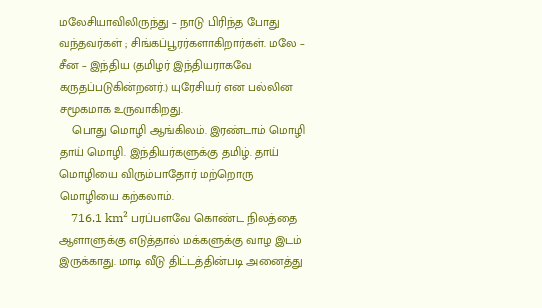மலேசியாவிலிருந்து – நாடு பிரிந்த போது வந்தவர்கள் ; சிங்கப்பூரர்களாகிறார்கள். மலே – சீன – இந்திய (தமிழர் இந்தியராகவே கருதப்படுகின்றனர்.) யுரேசியர் என பல்லின சமூகமாக உருவாகிறது.
    பொது மொழி ஆங்கிலம். இரண்டாம் மொழி தாய் மொழி. இந்தியர்களுக்கு தமிழ். தாய் மொழியை விரும்பாதோர் மற்றொரு மொழியை கற்கலாம்.
    716.1 km² பரப்பளவே கொண்ட நிலத்தை ஆளாளுக்கு எடுத்தால் மக்களுக்கு வாழ இடம் இருக்காது. மாடி வீடு திட்டத்தின்படி அனைத்து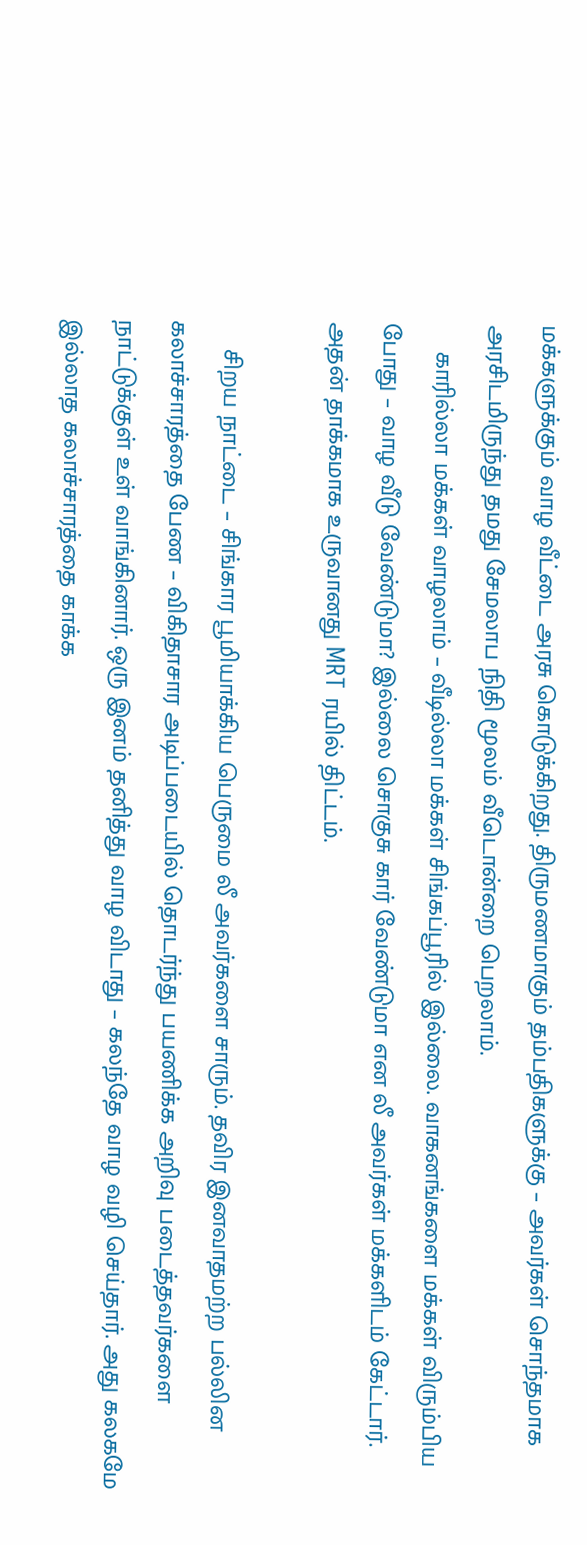மக்களுக்கும் வாழ வீட்டை அரசு கொடுக்கிறது. திருமணமாகும் தம்பதிகளுக்கு – அவர்கள் சொந்தமாக அரசிடமிருந்து தமது சேமலாப நிதி மூலம் வீடொன்றை பெறலாம்.
    காரில்லா மக்கள் வாழலாம் – வீடில்லா மக்கள் சிங்கப்பூரில் இல்லை. வாகனங்களை மக்கள் விரும்பிய போது – வாழ வீடு வேண்டுமா? இல்லை சொகுசு கார் வேண்டுமா என லீ அவர்கள் மக்களிடம் கேட்டார். அதன் தாக்கமாக உருவானது MRT ரயில் திட்டம்.

    சிறய நாட்டை – சிங்கார பூமியாக்கிய பெருமை லீ அவர்களை சாரும். தவிர இனவாதமற்ற பல்லின கலாச்சாரத்தை பேண – விகிதாசார அடிப்படையில் தொடர்ந்து பயணிக்க அறிவு படைத்தவர்களை நாட்டுக்குள் உள் வாங்கினார். ஒரு இனம் தனித்து வாழ விடாது – கலந்தே வாழ வழி செய்தார். அது கலகமே இல்லாத கலாச்சாரத்தை காக்க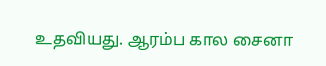உதவியது. ஆரம்ப கால சைனா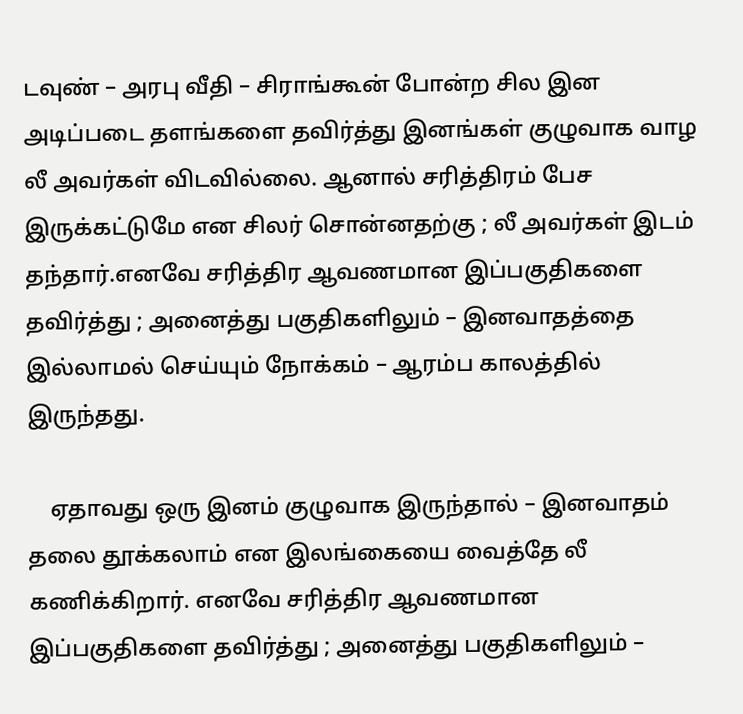டவுண் – அரபு வீதி – சிராங்கூன் போன்ற சில இன அடிப்படை தளங்களை தவிர்த்து இனங்கள் குழுவாக வாழ லீ அவர்கள் விடவில்லை. ஆனால் சரித்திரம் பேச இருக்கட்டுமே என சிலர் சொன்னதற்கு ; லீ அவர்கள் இடம் தந்தார்.எனவே சரித்திர ஆவணமான இப்பகுதிகளை தவிர்த்து ; அனைத்து பகுதிகளிலும் – இனவாதத்தை இல்லாமல் செய்யும் நோக்கம் – ஆரம்ப காலத்தில் இருந்தது.

    ஏதாவது ஒரு இனம் குழுவாக இருந்தால் – இனவாதம் தலை தூக்கலாம் என இலங்கையை வைத்தே லீ கணிக்கிறார். எனவே சரித்திர ஆவணமான இப்பகுதிகளை தவிர்த்து ; அனைத்து பகுதிகளிலும் –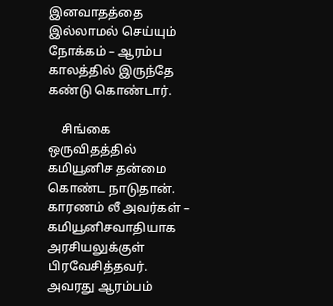இனவாதத்தை இல்லாமல் செய்யும் நோக்கம் – ஆரம்ப காலத்தில் இருந்தே கண்டு கொண்டார்.

    சிங்கை ஒருவிதத்தில் கமியூனிச தன்மை கொண்ட நாடுதான். காரணம் லீ அவர்கள் – கமியூனிசவாதியாக அரசியலுக்குள் பிரவேசித்தவர். அவரது ஆரம்பம்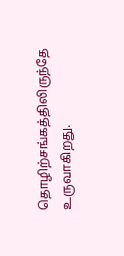தொழிற்சங்கத்திலிருந்தே உருவாகிறது.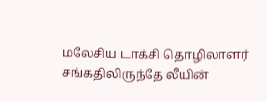மலேசிய டாக்சி தொழிலாளர் சங்கதிலிருந்தே லீயின்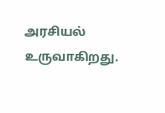அரசியல் உருவாகிறது.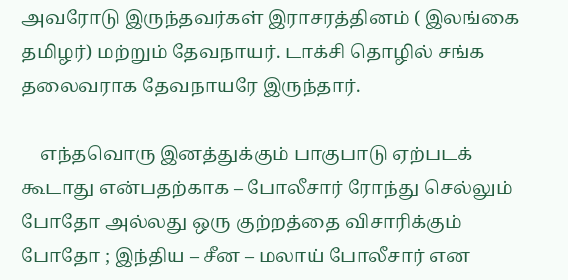அவரோடு இருந்தவர்கள் இராசரத்தினம் ( இலங்கை தமிழர்) மற்றும் தேவநாயர். டாக்சி தொழில் சங்க தலைவராக தேவநாயரே இருந்தார்.

    எந்தவொரு இனத்துக்கும் பாகுபாடு ஏற்படக் கூடாது என்பதற்காக – போலீசார் ரோந்து செல்லும் போதோ அல்லது ஒரு குற்றத்தை விசாரிக்கும் போதோ ; இந்திய – சீன – மலாய் போலீசார் என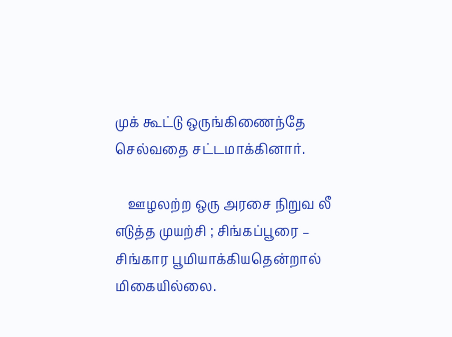முக் கூட்டு ஒருங்கிணைந்தே செல்வதை சட்டமாக்கினார்.

    ஊழலற்ற ஒரு அரசை நிறுவ லீ எடுத்த முயற்சி ; சிங்கப்பூரை – சிங்கார பூமியாக்கியதென்றால் மிகையில்லை.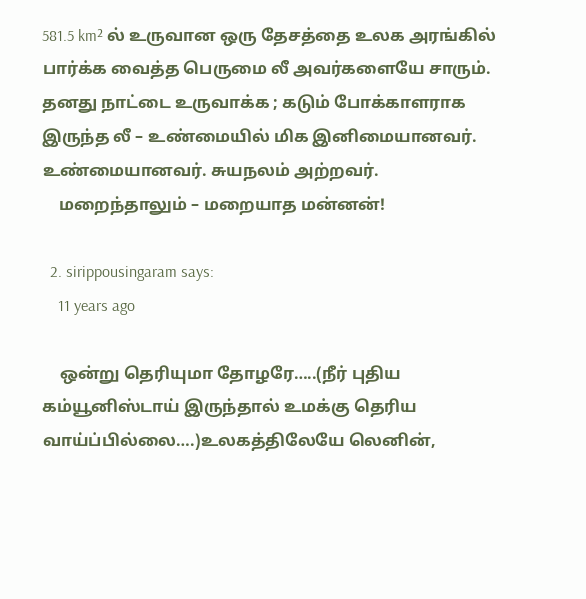581.5 km² ல் உருவான ஒரு தேசத்தை உலக அரங்கில் பார்க்க வைத்த பெருமை லீ அவர்களையே சாரும். தனது நாட்டை உருவாக்க ; கடும் போக்காளராக இருந்த லீ – உண்மையில் மிக இனிமையானவர். உண்மையானவர். சுயநலம் அற்றவர்.
    மறைந்தாலும் – மறையாத மன்னன்!

  2. sirippousingaram says:
    11 years ago

    ஒன்று தெரியுமா தோழரே…..(நீர் புதிய கம்யூனிஸ்டாய் இருந்தால் உமக்கு தெரிய வாய்ப்பில்லை….)உலகத்திலேயே லெனின்,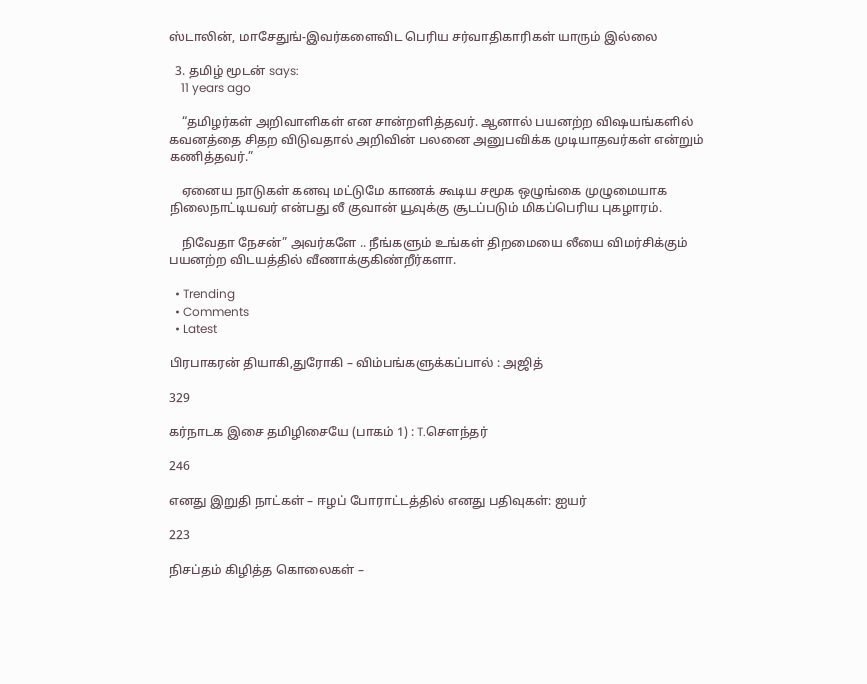ஸ்டாலின், மாசேதுங்-இவர்களைவிட பெரிய சர்வாதிகாரிகள் யாரும் இல்லை

  3. தமிழ் மூடன் says:
    11 years ago

    “தமிழர்கள் அறிவாளிகள் என சான்றளித்தவர். ஆனால் பயனற்ற விஷயங்களில் கவனத்தை சிதற விடுவதால் அறிவின் பலனை அனுபவிக்க முடியாதவர்கள் என்றும் கணித்தவர்.”

    ஏனைய நாடுகள் கனவு மட்டுமே காணக் கூடிய சமூக ஒழுங்கை முழுமையாக நிலைநாட்டியவர் என்பது லீ குவான் யூவுக்கு சூடப்படும் மிகப்பெரிய புகழாரம்.

    நிவேதா நேசன்” அவர்களே .. நீங்களும் உங்கள் திறமையை லீயை விமர்சிக்கும் பயனற்ற விடயத்தில் வீணாக்குகிண்றீர்களா.

  • Trending
  • Comments
  • Latest

பிரபாகரன் தியாகி,துரோகி – விம்பங்களுக்கப்பால் : அஜித்

329

கர்நாடக இசை தமிழிசையே (பாகம் 1) : T.செளந்தர்

246

எனது இறுதி நாட்கள் – ஈழப் போராட்டத்தில் எனது பதிவுகள்: ஐயர்

223

நிசப்தம் கிழித்த கொலைகள் –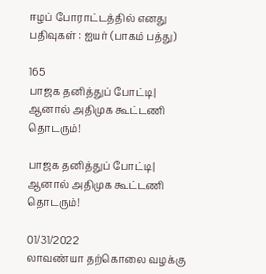ஈழப் போராட்டத்தில் எனது பதிவுகள் : ஐயர் (பாகம் பத்து)

165
பாஜக தனித்துப் போட்டி| ஆனால் அதிமுக கூட்டணி தொடரும்!

பாஜக தனித்துப் போட்டி| ஆனால் அதிமுக கூட்டணி தொடரும்!

01/31/2022
லாவண்யா தற்கொலை வழக்கு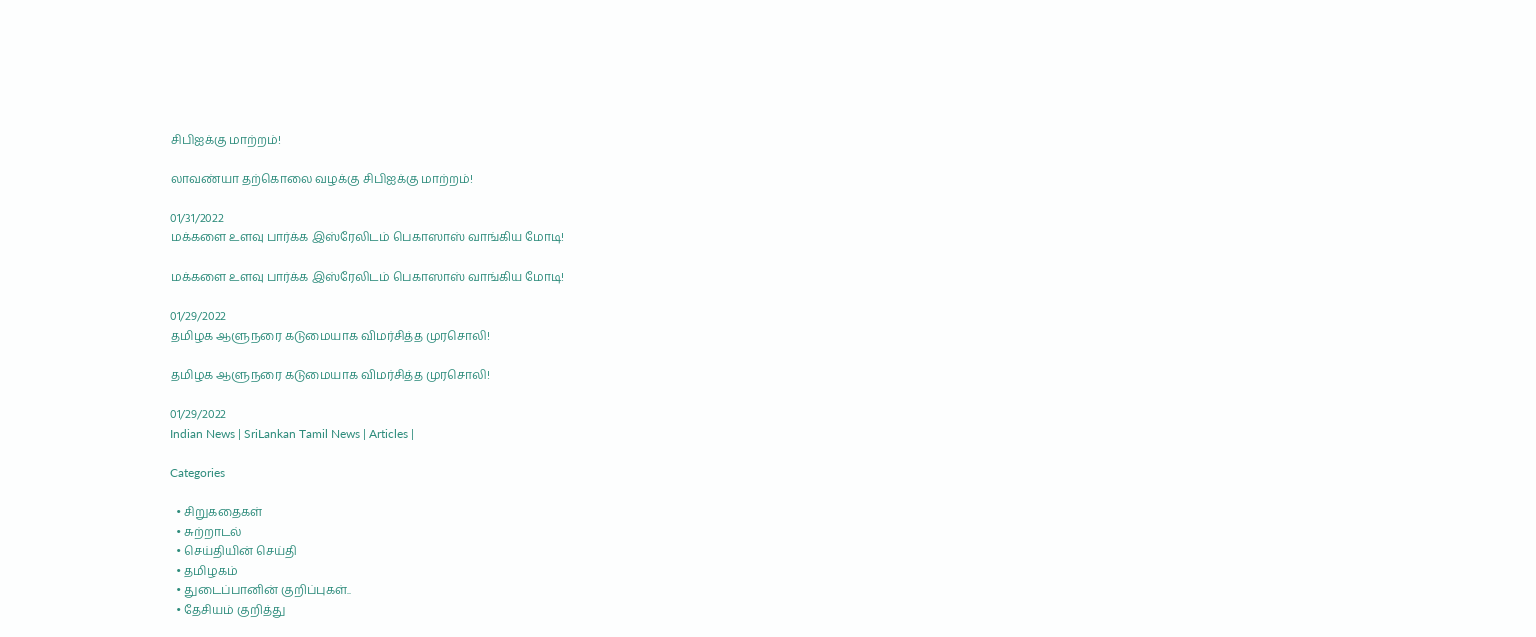சிபிஐக்கு மாற்றம்!

லாவண்யா தற்கொலை வழக்கு சிபிஐக்கு மாற்றம்!

01/31/2022
மக்களை உளவு பார்க்க இஸ்ரேலிடம் பெகாஸாஸ் வாங்கிய மோடி!

மக்களை உளவு பார்க்க இஸ்ரேலிடம் பெகாஸாஸ் வாங்கிய மோடி!

01/29/2022
தமிழக ஆளுநரை கடுமையாக விமர்சித்த முரசொலி!

தமிழக ஆளுநரை கடுமையாக விமர்சித்த முரசொலி!

01/29/2022
Indian News | SriLankan Tamil News | Articles |

Categories

  • சிறுகதைகள்
  • சுற்றாடல்
  • செய்தியின் செய்தி
  • தமிழகம்
  • துடைப்பானின் குறிப்புகள்..
  • தேசியம் குறித்து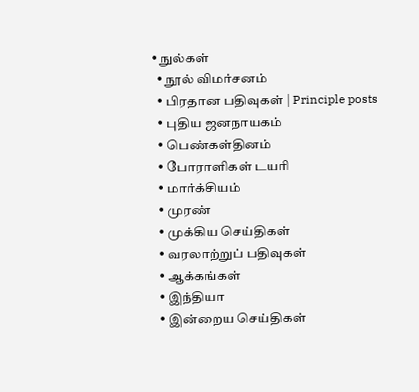• நுல்கள்
  • நூல் விமர்சனம்
  • பிரதான பதிவுகள் | Principle posts
  • புதிய ஜனநாயகம்
  • பெண்கள்தினம்
  • போராளிகள் டயரி
  • மார்க்சியம்
  • முரண்
  • முக்கிய செய்திகள்
  • வரலாற்றுப் பதிவுகள்
  • ஆக்கங்கள்
  • இந்தியா
  • இன்றைய செய்திகள்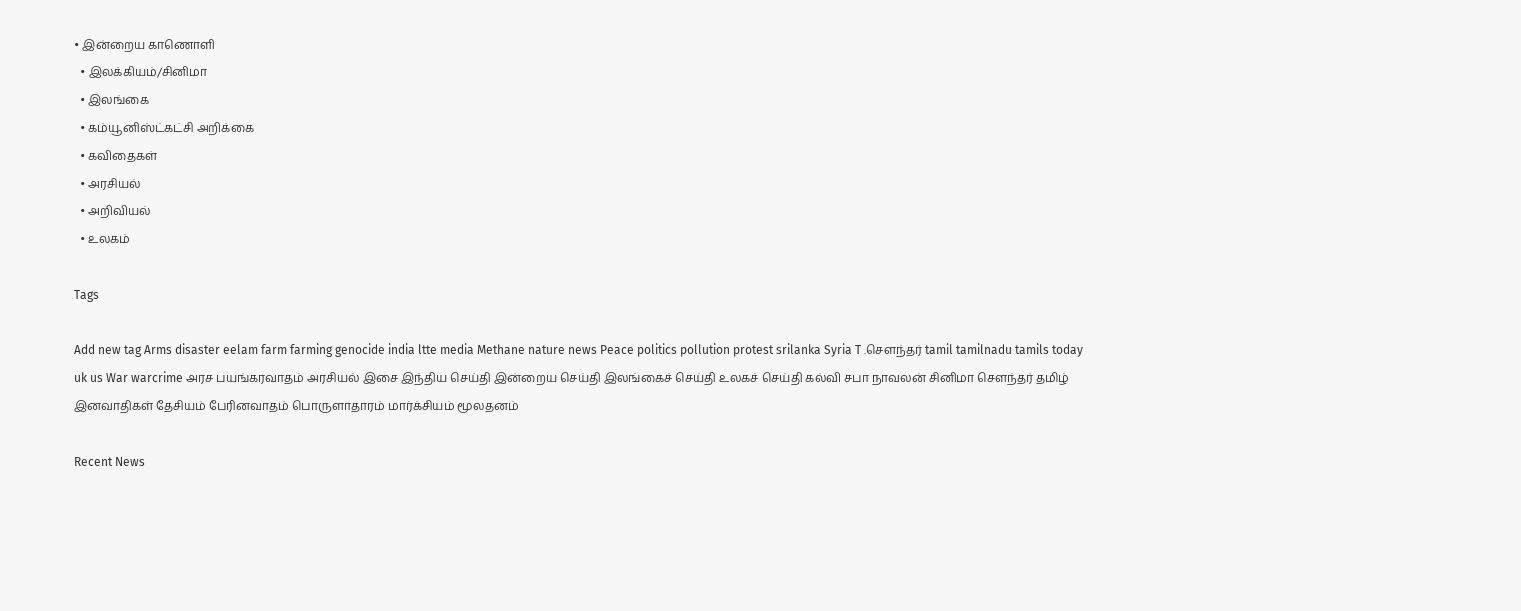• இன்றைய காணொளி
  • இலக்கியம்/சினிமா
  • இலங்கை
  • கம்யூனிஸ்ட்கட்சி அறிக்கை
  • கவிதைகள்
  • அரசியல்
  • அறிவியல்
  • உலகம்

Tags

Add new tag Arms disaster eelam farm farming genocide india ltte media Methane nature news Peace politics pollution protest srilanka Syria T .சௌந்தர் tamil tamilnadu tamils today uk us War warcrime அரச பயங்கரவாதம் அரசியல் இசை இந்திய செய்தி இன்றைய செய்தி இலங்கைச் செய்தி உலகச் செய்தி கல்வி சபா நாவலன் சினிமா சௌந்தர் தமிழ் இனவாதிகள் தேசியம் பேரினவாதம் பொருளாதாரம் மார்க்சியம் மூலதனம்

Recent News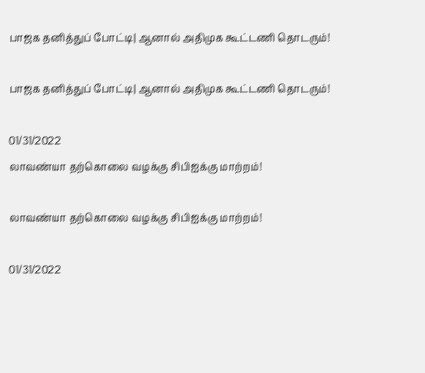பாஜக தனித்துப் போட்டி| ஆனால் அதிமுக கூட்டணி தொடரும்!

பாஜக தனித்துப் போட்டி| ஆனால் அதிமுக கூட்டணி தொடரும்!

01/31/2022
லாவண்யா தற்கொலை வழக்கு சிபிஐக்கு மாற்றம்!

லாவண்யா தற்கொலை வழக்கு சிபிஐக்கு மாற்றம்!

01/31/2022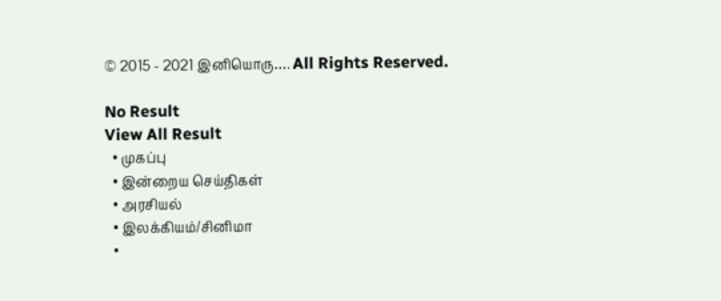© 2015 - 2021 இனியொரு…. All Rights Reserved.

No Result
View All Result
  • முகப்பு
  • இன்றைய செய்திகள்
  • அரசியல்
  • இலக்கியம்/சினிமா
  •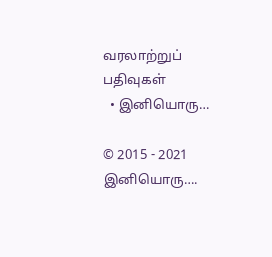வரலாற்றுப் பதிவுகள்
  • இனியொரு…

© 2015 - 2021 இனியொரு….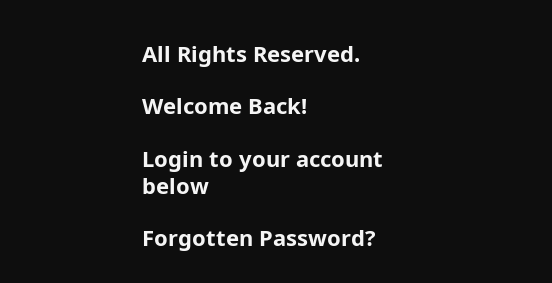All Rights Reserved.

Welcome Back!

Login to your account below

Forgotten Password?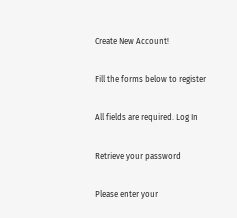Create New Account!

Fill the forms below to register

All fields are required. Log In

Retrieve your password

Please enter your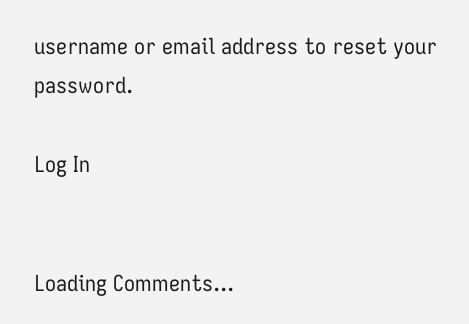username or email address to reset your password.

Log In


Loading Comments...